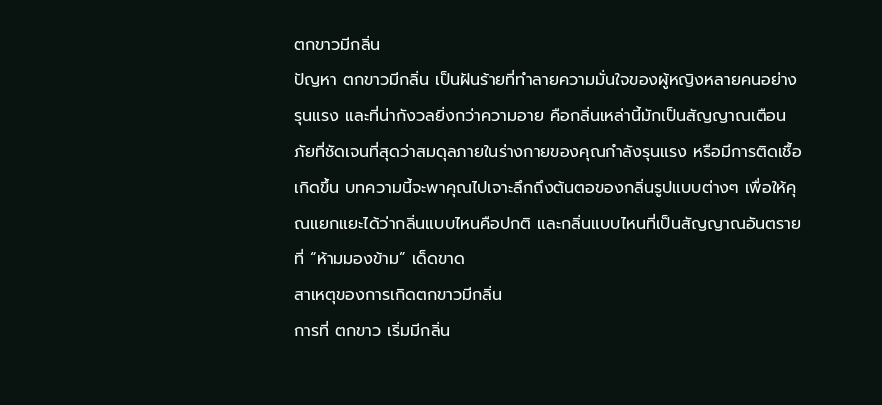ตกขาวมีกลิ่น
ปัญหา ตกขาวมีกลิ่น เป็นฝันร้ายที่ทำลายความมั่นใจของผู้หญิงหลายคนอย่างรุนแรง และที่น่ากังวลยิ่งกว่าความอาย คือกลิ่นเหล่านี้มักเป็นสัญญาณเตือนภัยที่ชัดเจนที่สุดว่าสมดุลภายในร่างกายของคุณกำลังรุนแรง หรือมีการติดเชื้อเกิดขึ้น บทความนี้จะพาคุณไปเจาะลึกถึงต้นตอของกลิ่นรูปแบบต่างๆ เพื่อให้คุณแยกแยะได้ว่ากลิ่นแบบไหนคือปกติ และกลิ่นแบบไหนที่เป็นสัญญาณอันตรายที่ “ห้ามมองข้าม” เด็ดขาด
สาเหตุของการเกิดตกขาวมีกลิ่น
การที่ ตกขาว เริ่มมีกลิ่น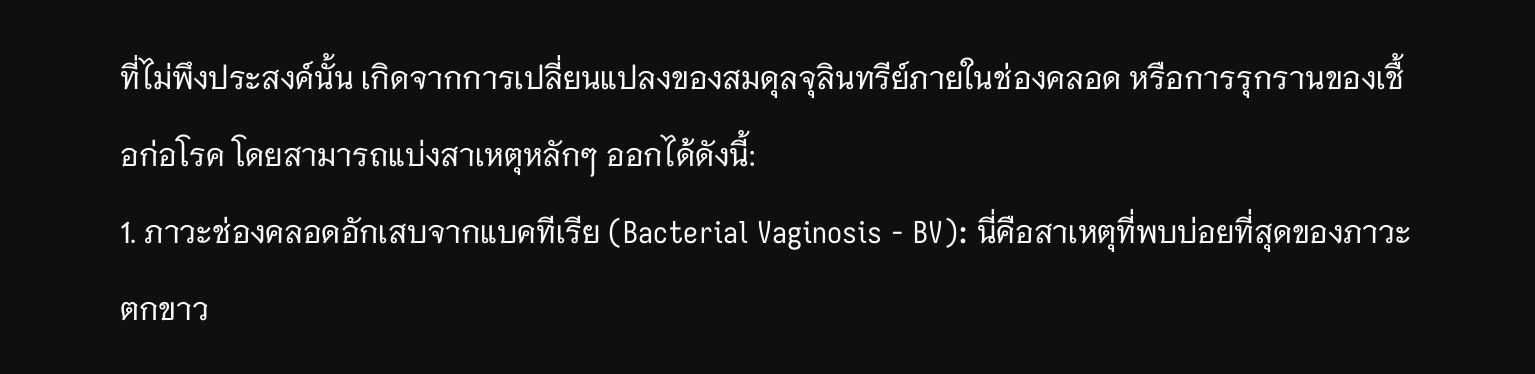ที่ไม่พึงประสงค์นั้น เกิดจากการเปลี่ยนแปลงของสมดุลจุลินทรีย์ภายในช่องคลอด หรือการรุกรานของเชื้อก่อโรค โดยสามารถแบ่งสาเหตุหลักๆ ออกได้ดังนี้:
1. ภาวะช่องคลอดอักเสบจากแบคทีเรีย (Bacterial Vaginosis - BV): นี่คือสาเหตุที่พบบ่อยที่สุดของภาวะ ตกขาว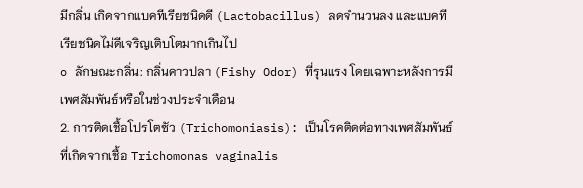มีกลิ่น เกิดจากแบคทีเรียชนิดดี (Lactobacillus) ลดจำนวนลง และแบคทีเรียชนิดไม่ดีเจริญเติบโตมากเกินไป
o ลักษณะกลิ่น: กลิ่นคาวปลา (Fishy Odor) ที่รุนแรง โดยเฉพาะหลังการมีเพศสัมพันธ์หรือในช่วงประจำเดือน
2. การติดเชื้อโปรโตซัว (Trichomoniasis): เป็นโรคติดต่อทางเพศสัมพันธ์ที่เกิดจากเชื้อ Trichomonas vaginalis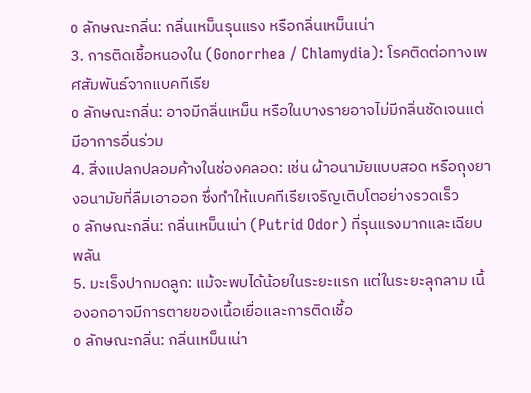o ลักษณะกลิ่น: กลิ่นเหม็นรุนแรง หรือกลิ่นเหม็นเน่า
3. การติดเชื้อหนองใน (Gonorrhea / Chlamydia): โรคติดต่อทางเพศสัมพันธ์จากแบคทีเรีย
o ลักษณะกลิ่น: อาจมีกลิ่นเหม็น หรือในบางรายอาจไม่มีกลิ่นชัดเจนแต่มีอาการอื่นร่วม
4. สิ่งแปลกปลอมค้างในช่องคลอด: เช่น ผ้าอนามัยแบบสอด หรือถุงยางอนามัยที่ลืมเอาออก ซึ่งทำให้แบคทีเรียเจริญเติบโตอย่างรวดเร็ว
o ลักษณะกลิ่น: กลิ่นเหม็นเน่า (Putrid Odor) ที่รุนแรงมากและเฉียบพลัน
5. มะเร็งปากมดลูก: แม้จะพบได้น้อยในระยะแรก แต่ในระยะลุกลาม เนื้องอกอาจมีการตายของเนื้อเยื่อและการติดเชื้อ
o ลักษณะกลิ่น: กลิ่นเหม็นเน่า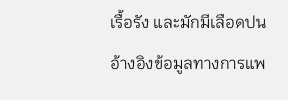เรื้อรัง และมักมีเลือดปน
อ้างอิงข้อมูลทางการแพ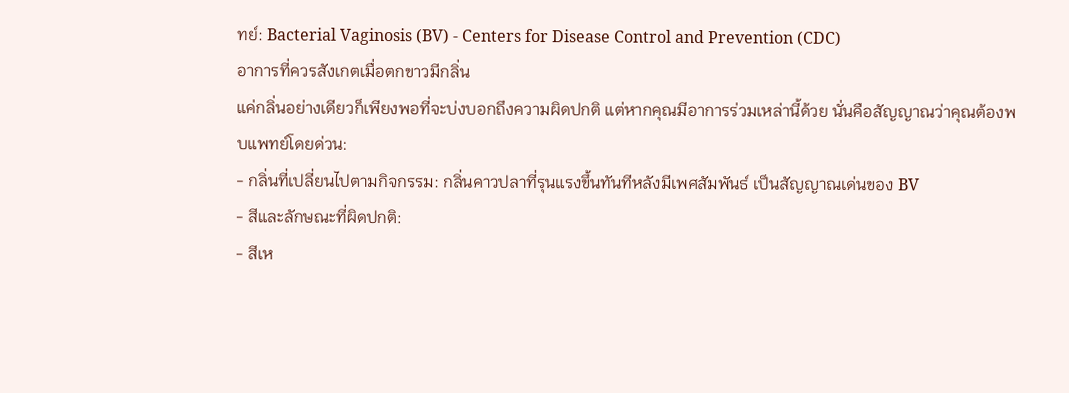ทย์: Bacterial Vaginosis (BV) - Centers for Disease Control and Prevention (CDC)
อาการที่ควรสังเกตเมื่อตกขาวมีกลิ่น
แค่กลิ่นอย่างเดียวก็เพียงพอที่จะบ่งบอกถึงความผิดปกติ แต่หากคุณมีอาการร่วมเหล่านี้ด้วย นั่นคือสัญญาณว่าคุณต้องพบแพทย์โดยด่วน:
- กลิ่นที่เปลี่ยนไปตามกิจกรรม: กลิ่นคาวปลาที่รุนแรงขึ้นทันทีหลังมีเพศสัมพันธ์ เป็นสัญญาณเด่นของ BV
- สีและลักษณะที่ผิดปกติ:
- สีเห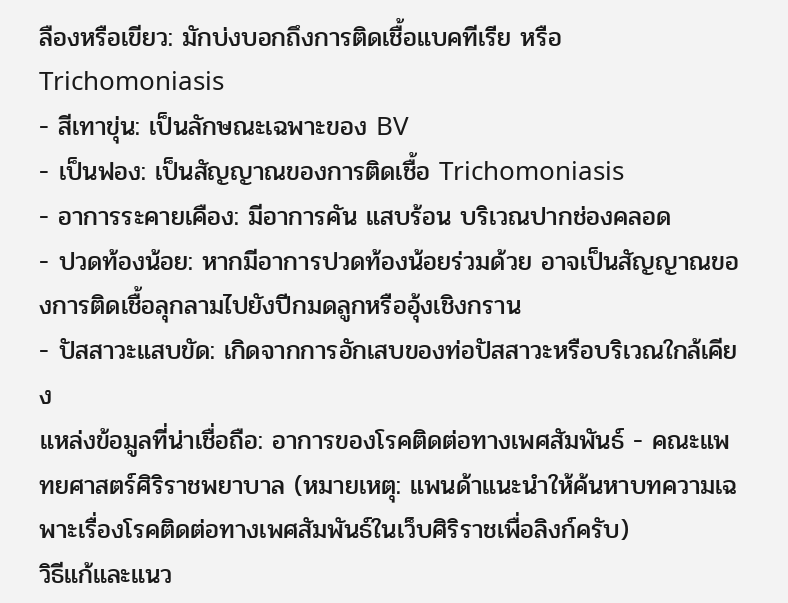ลืองหรือเขียว: มักบ่งบอกถึงการติดเชื้อแบคทีเรีย หรือ Trichomoniasis
- สีเทาขุ่น: เป็นลักษณะเฉพาะของ BV
- เป็นฟอง: เป็นสัญญาณของการติดเชื้อ Trichomoniasis
- อาการระคายเคือง: มีอาการคัน แสบร้อน บริเวณปากช่องคลอด
- ปวดท้องน้อย: หากมีอาการปวดท้องน้อยร่วมด้วย อาจเป็นสัญญาณของการติดเชื้อลุกลามไปยังปีกมดลูกหรืออุ้งเชิงกราน
- ปัสสาวะแสบขัด: เกิดจากการอักเสบของท่อปัสสาวะหรือบริเวณใกล้เคียง
แหล่งข้อมูลที่น่าเชื่อถือ: อาการของโรคติดต่อทางเพศสัมพันธ์ - คณะแพทยศาสตร์ศิริราชพยาบาล (หมายเหตุ: แพนด้าแนะนำให้ค้นหาบทความเฉพาะเรื่องโรคติดต่อทางเพศสัมพันธ์ในเว็บศิริราชเพื่อลิงก์ครับ)
วิธีแก้และแนว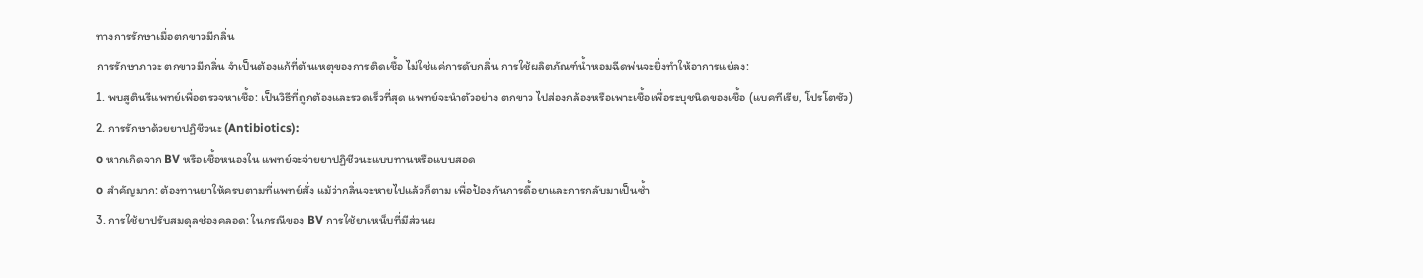ทางการรักษาเมื่อตกขาวมีกลิ่น
การรักษาภาวะ ตกขาวมีกลิ่น จำเป็นต้องแก้ที่ต้นเหตุของการติดเชื้อ ไม่ใช่แค่การดับกลิ่น การใช้ผลิตภัณฑ์น้ำหอมฉีดพ่นจะยิ่งทำให้อาการแย่ลง:
1. พบสูตินรีแพทย์เพื่อตรวจหาเชื้อ: เป็นวิธีที่ถูกต้องและรวดเร็วที่สุด แพทย์จะนำตัวอย่าง ตกขาว ไปส่องกล้องหรือเพาะเชื้อเพื่อระบุชนิดของเชื้อ (แบคทีเรีย, โปรโตซัว)
2. การรักษาด้วยยาปฏิชีวนะ (Antibiotics):
o หากเกิดจาก BV หรือเชื้อหนองใน แพทย์จะจ่ายยาปฏิชีวนะแบบทานหรือแบบสอด
o สำคัญมาก: ต้องทานยาให้ครบตามที่แพทย์สั่ง แม้ว่ากลิ่นจะหายไปแล้วก็ตาม เพื่อป้องกันการดื้อยาและการกลับมาเป็นซ้ำ
3. การใช้ยาปรับสมดุลช่องคลอด: ในกรณีของ BV การใช้ยาเหน็บที่มีส่วนผ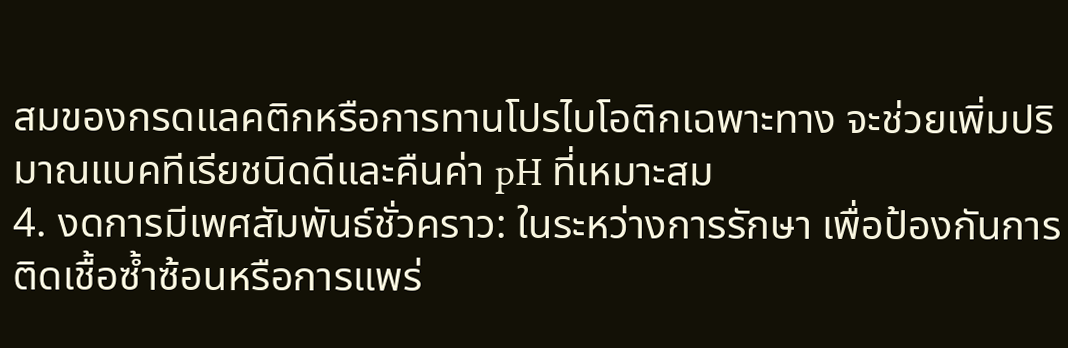สมของกรดแลคติกหรือการทานโปรไบโอติกเฉพาะทาง จะช่วยเพิ่มปริมาณแบคทีเรียชนิดดีและคืนค่า pH ที่เหมาะสม
4. งดการมีเพศสัมพันธ์ชั่วคราว: ในระหว่างการรักษา เพื่อป้องกันการติดเชื้อซ้ำซ้อนหรือการแพร่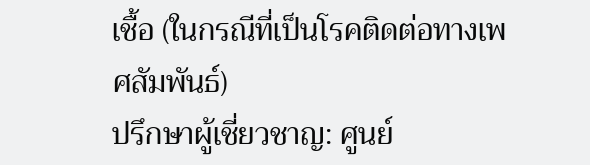เชื้อ (ในกรณีที่เป็นโรคติดต่อทางเพศสัมพันธ์)
ปรึกษาผู้เชี่ยวชาญ: ศูนย์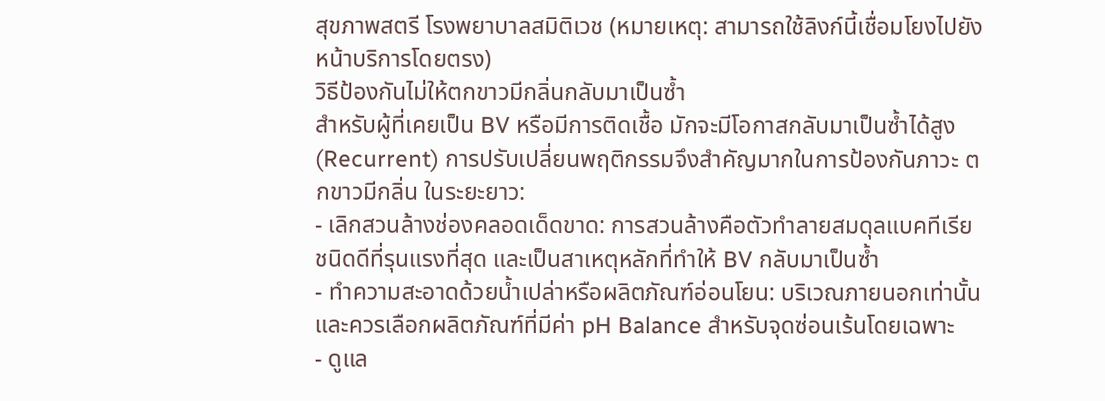สุขภาพสตรี โรงพยาบาลสมิติเวช (หมายเหตุ: สามารถใช้ลิงก์นี้เชื่อมโยงไปยังหน้าบริการโดยตรง)
วิธีป้องกันไม่ให้ตกขาวมีกลิ่นกลับมาเป็นซ้ำ
สำหรับผู้ที่เคยเป็น BV หรือมีการติดเชื้อ มักจะมีโอกาสกลับมาเป็นซ้ำได้สูง (Recurrent) การปรับเปลี่ยนพฤติกรรมจึงสำคัญมากในการป้องกันภาวะ ตกขาวมีกลิ่น ในระยะยาว:
- เลิกสวนล้างช่องคลอดเด็ดขาด: การสวนล้างคือตัวทำลายสมดุลแบคทีเรียชนิดดีที่รุนแรงที่สุด และเป็นสาเหตุหลักที่ทำให้ BV กลับมาเป็นซ้ำ
- ทำความสะอาดด้วยน้ำเปล่าหรือผลิตภัณฑ์อ่อนโยน: บริเวณภายนอกเท่านั้น และควรเลือกผลิตภัณฑ์ที่มีค่า pH Balance สำหรับจุดซ่อนเร้นโดยเฉพาะ
- ดูแล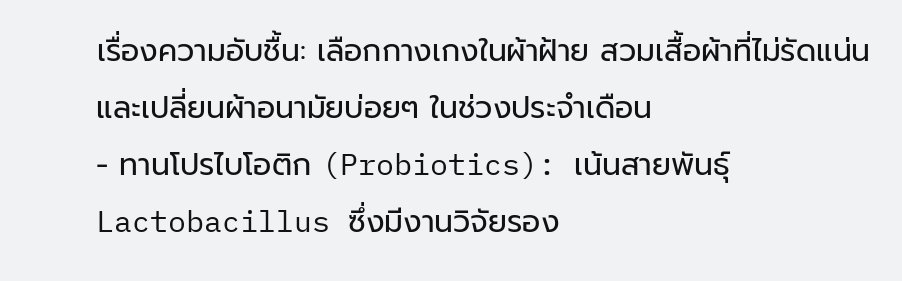เรื่องความอับชื้น: เลือกกางเกงในผ้าฝ้าย สวมเสื้อผ้าที่ไม่รัดแน่น และเปลี่ยนผ้าอนามัยบ่อยๆ ในช่วงประจำเดือน
- ทานโปรไบโอติก (Probiotics): เน้นสายพันธุ์ Lactobacillus ซึ่งมีงานวิจัยรอง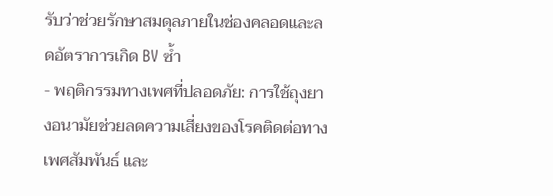รับว่าช่วยรักษาสมดุลภายในช่องคลอดและลดอัตราการเกิด BV ซ้ำ
- พฤติกรรมทางเพศที่ปลอดภัย: การใช้ถุงยางอนามัยช่วยลดความเสี่ยงของโรคติดต่อทางเพศสัมพันธ์ และ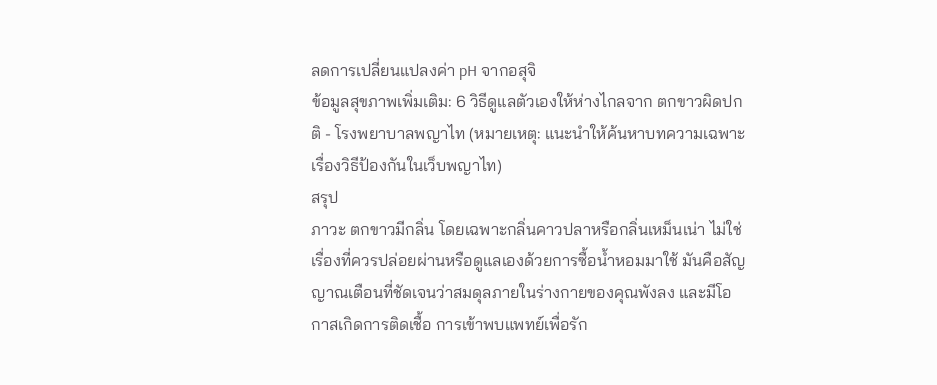ลดการเปลี่ยนแปลงค่า pH จากอสุจิ
ข้อมูลสุขภาพเพิ่มเติม: 6 วิธีดูแลตัวเองให้ห่างไกลจาก ตกขาวผิดปกติ - โรงพยาบาลพญาไท (หมายเหตุ: แนะนำให้ค้นหาบทความเฉพาะเรื่องวิธีป้องกันในเว็บพญาไท)
สรุป
ภาวะ ตกขาวมีกลิ่น โดยเฉพาะกลิ่นคาวปลาหรือกลิ่นเหม็นเน่า ไม่ใช่เรื่องที่ควรปล่อยผ่านหรือดูแลเองด้วยการซื้อน้ำหอมมาใช้ มันคือสัญญาณเตือนที่ชัดเจนว่าสมดุลภายในร่างกายของคุณพังลง และมีโอกาสเกิดการติดเชื้อ การเข้าพบแพทย์เพื่อรัก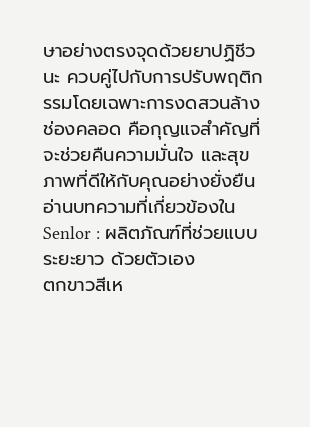ษาอย่างตรงจุดด้วยยาปฏิชีวนะ ควบคู่ไปกับการปรับพฤติกรรมโดยเฉพาะการงดสวนล้างช่องคลอด คือกุญแจสำคัญที่จะช่วยคืนความมั่นใจ และสุขภาพที่ดีให้กับคุณอย่างยั่งยืน
อ่านบทความที่เกี่ยวข้องใน Senlor : ผลิตภัณฑ์ที่ช่วยแบบระยะยาว ด้วยตัวเอง
ตกขาวสีเห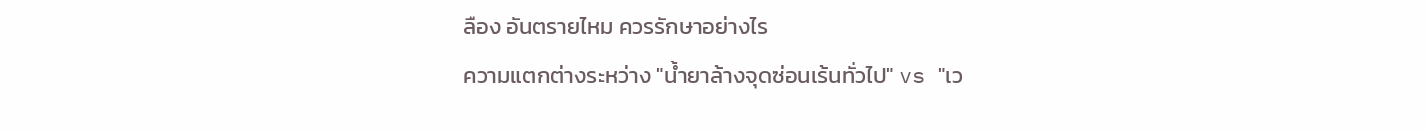ลือง อันตรายไหม ควรรักษาอย่างไร
ความแตกต่างระหว่าง "น้ำยาล้างจุดซ่อนเร้นทั่วไป" vs "เว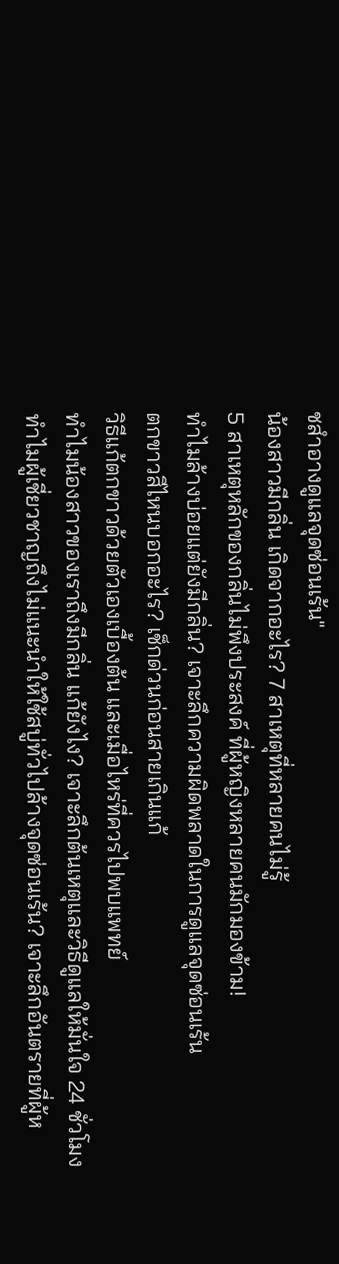ชสำอางดูแลจุดซ่อนเร้น"
น้องสาวมีกลิ่น เกิดจากอะไร? 7 สาเหตุที่หลายคนไม่รู้
5 สาเหตุหลักของกลิ่นไม่พึงประสงค์ ที่ผู้หญิงหลายคนมักมองข้าม!
ทำไมล้างบ่อยแต่ยังมีกลิ่น? เจาะลึกความผิดพลาดในการดูแลจุดซ่อนเร้น
ตกขาวสีไหนบอกอะไร? เช็กด่วนก่อนสายเกินแก้
วิธีแก้ตกขาวด้วยตัวเองเบื้องต้น และเมื่อไหร่ที่ควรไปพบแพทย์
ทำไมน้องสาวของเราถึงมีกลิ่น แก้ยังไง? เจาะลึกต้นเหตุและวิธีดูแลให้มั่นใจ 24 ชั่วโมง
ทำไมผู้เชี่ยวชาญถึงไม่แนะนำให้ใช้สบู่ทั่วไปล้างจุดซ่อนเร้น? เจาะลึกอันตรายที่ผู้ห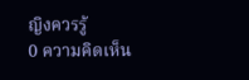ญิงควรรู้
0 ความคิดเห็น